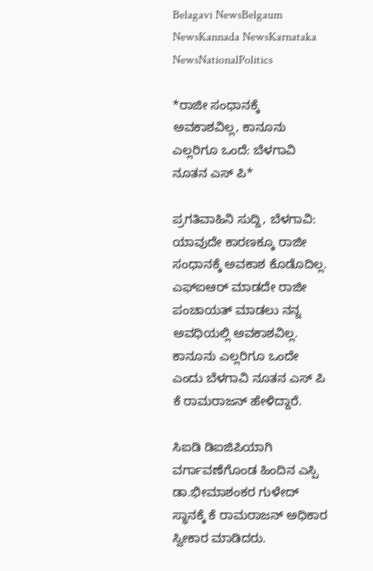Belagavi NewsBelgaum NewsKannada NewsKarnataka NewsNationalPolitics

*ರಾಜೀ ಸಂಧಾನಕ್ಕೆ ಅವಕಾಶವಿಲ್ಲ, ಕಾನೂನು ಎಲ್ಲರಿಗೂ ಒಂದೆ: ಬೆಳಗಾವಿ ನೂತನ ಎಸ್ ಪಿ*

ಪ್ರಗತಿವಾಹಿನಿ ಸುದ್ದಿ, ಬೆಳಗಾವಿ: ಯಾವುದೇ ಕಾರಣಕ್ಕೂ ರಾಜೀ ಸಂಧಾನಕ್ಕೆ ಅವಕಾಶ ಕೊಡೊದಿಲ್ಲ. ಎಫ್ಐಆರ್ ಮಾಡದೇ ರಾಜೀ ಪಂಚಾಯತ್ ಮಾಡಲು ನನ್ನ ಅವಧಿಯಲ್ಲಿ ಅವಕಾಶವಿಲ್ಲ. ಕಾನೂನು ಎಲ್ಲರಿಗೂ ಒಂದೇ ಎಂದು ಬೆಳಗಾವಿ ನೂತನ ಎಸ್ ಪಿ ಕೆ ರಾಮರಾಜನ್ ಹೇಳಿದ್ದಾರೆ.

ಸಿಐಡಿ ಡಿಐಜಿಪಿಯಾಗಿ ವರ್ಗಾವಣೆಗೊಂಡ ಹಿಂದಿನ ಎಸ್ಪಿ ಡಾ.ಭೀಮಾಶಂಕರ ಗುಳೇದ್ ಸ್ಥಾನಕ್ಕೆ ಕೆ ರಾಮರಾಜನ್ ಅಧಿಕಾರ ಸ್ವೀಕಾರ ಮಾಡಿದರು.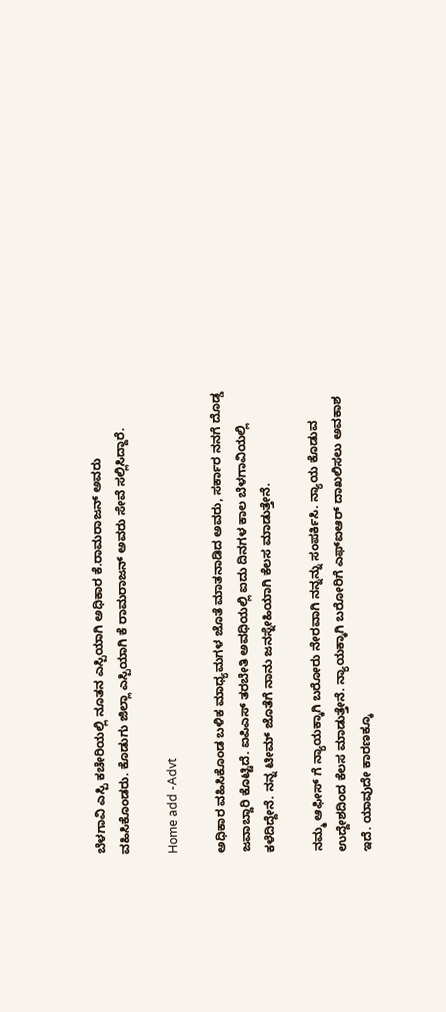ಬೆಳಗಾವಿ ಎಸ್ಪಿ ಕಚೇರಿಯಲ್ಲಿ ನೂತನ ಎಸ್ಪಿಯಾಗಿ ಅಧಿಕಾರ ಕೆ.ರಾಮರಾಜನ್ ಅವರು ವಹಿಸಿಕೊಂಡರು. ಕೊಡುಗು ಜಿಲ್ಲಾ ಎಸ್ಪಿಯಾಗಿ ಕೆ ರಾಮರಾಜನ್ ಅವರು ಸೇವೆ ಸಲ್ಲಿಸಿದ್ದಾರೆ.

Home add -Advt

ಅಧಿಕಾರ ವಹಿಸಿಕೊಂಡ ಬಳಿಕ ಮಾಧ್ಯಮಗಳ ಜೊತೆ ಮಾತನಾಡಿದ ಅವರು, ಸರ್ಕಾರ ನನಗೆ ದೊಡ್ಡ ಜವಾಬ್ದಾರಿ ಕೊಟ್ಟಿದೆ. ಐಪಿಎಸ್ ತರಬೇತಿ ಅವಧಿಯಲ್ಲಿ ಐದು ದಿನಗಳ ಕಾಲ ಬೆಳಗಾವಿಯಲ್ಲಿ ಕಳೆದಿದ್ದೇನೆ. ನನ್ನ ಟೀಮ್ ಜೊತೆಗೆ ನಾನು ಜನಸ್ನೇಹಿಯಾಗಿ ಕೆಲಸ ಮಾಡುತ್ತೇನೆ.

ನಮ್ಮ ಆಫೀಸ್ ಗೆ ನ್ಯಾಯಕ್ಕಾಗಿ ಬರೋರು ನೇರವಾಗಿ ನನ್ನನ್ನು ಸಂಪರ್ಕಿಸಿ. ನ್ಯಾಯ ಕೊಡುವ ಉದ್ದೇಶದಿಂದ ಕೆಲಸ ಮಾಡುತ್ತೇನೆ. ನ್ಯಾಯಕ್ಕಾಗಿ ಬರೋರಿಗೆ ಎಫ್ಐಆರ್ ದಾಖಲಿಸಲು ಅವಕಾಶ ಇದೆ. ಯಾವುದೇ ಕಾರಣಕ್ಕೂ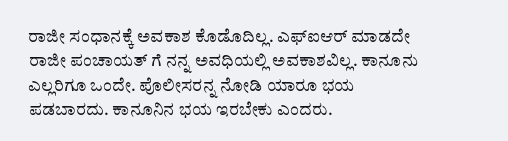ರಾಜೀ ಸಂಧಾನಕ್ಕೆ ಅವಕಾಶ ಕೊಡೊದಿಲ್ಲ. ಎಫ್ಐಆರ್ ಮಾಡದೇ ರಾಜೀ ಪಂಚಾಯತ್ ಗೆ ನನ್ನ ಅವಧಿಯಲ್ಲಿ ಅವಕಾಶವಿಲ್ಲ. ಕಾನೂನು ಎಲ್ಲರಿಗೂ ಒಂದೇ. ಪೊಲೀಸರನ್ನ ನೋಡಿ ಯಾರೂ ಭಯ ಪಡಬಾರದು. ಕಾನೂನಿನ ಭಯ ಇರಬೇಕು ಎಂದರು.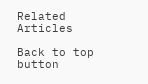Related Articles

Back to top button